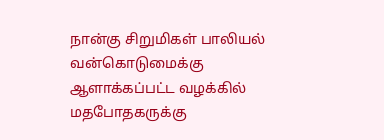நான்கு சிறுமிகள் பாலியல் வன்கொடுமைக்கு ஆளாக்கப்பட்ட வழக்கில் மதபோதகருக்கு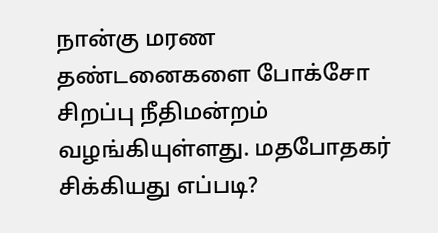நான்கு மரண தண்டனைகளை போக்சோ சிறப்பு நீதிமன்றம் வழங்கியுள்ளது. மதபோதகர் சிக்கியது எப்படி?